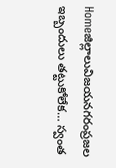Homeజిల్లాలువిజయనగరంప్రజల ఇబ్బందులు తట్టుకోలేక… స్వంత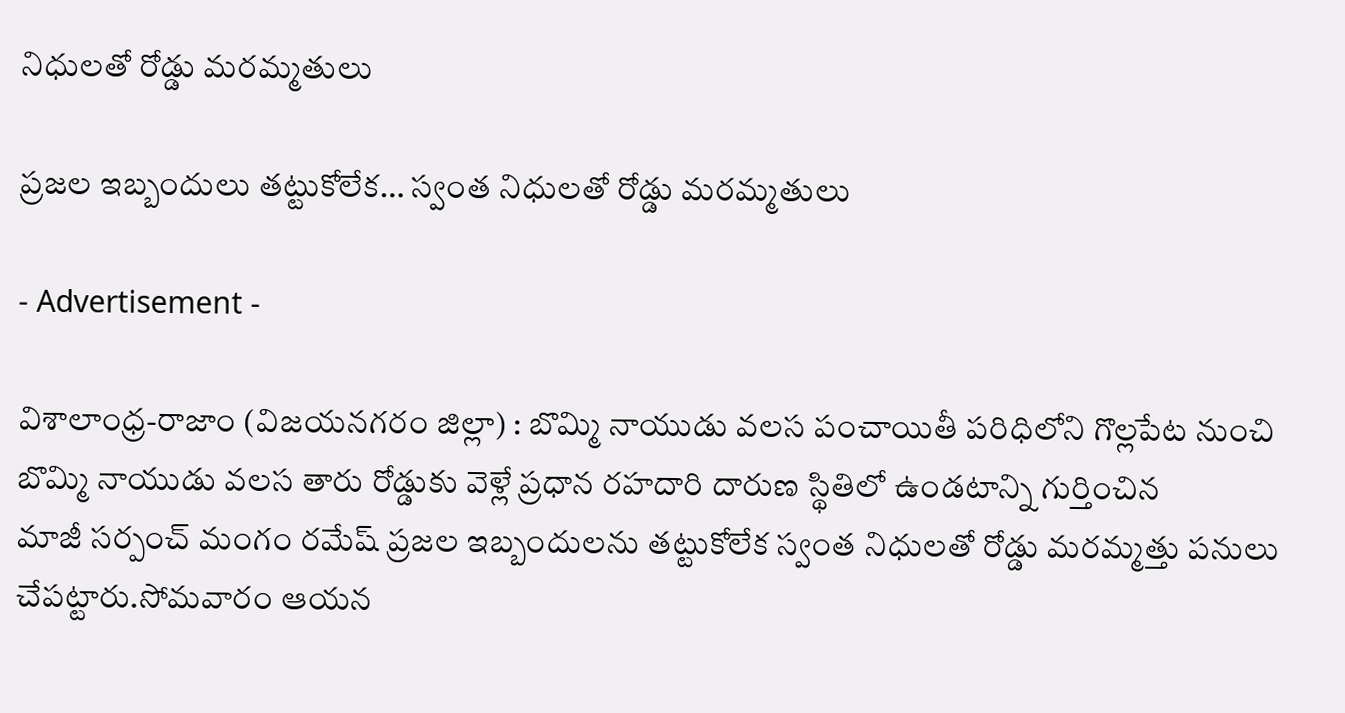నిధులతో రోడ్డు మరమ్మతులు

ప్రజల ఇబ్బందులు తట్టుకోలేక… స్వంత నిధులతో రోడ్డు మరమ్మతులు

- Advertisement -

విశాలాంధ్ర-రాజాం (విజయనగరం జిల్లా) : బొమ్మి నాయుడు వలస పంచాయితీ పరిధిలోని గొల్లపేట నుంచి బొమ్మి నాయుడు వలస తారు రోడ్డుకు వెళ్లే ప్రధాన రహదారి దారుణ స్థితిలో ఉండటాన్ని గుర్తించిన
మాజీ సర్పంచ్ మంగం రమేష్ ప్రజల ఇబ్బందులను తట్టుకోలేక స్వంత నిధులతో రోడ్డు మరమ్మత్తు పనులు చేపట్టారు.సోమవారం ఆయన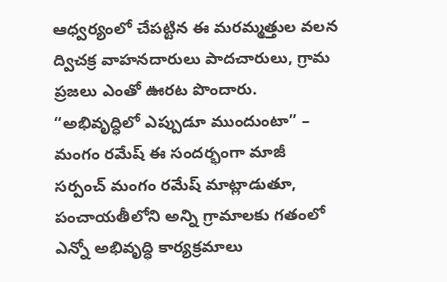ఆధ్వర్యంలో చేపట్టిన ఈ మరమ్మత్తుల వలన
ద్విచక్ర వాహనదారులు పాదచారులు, గ్రామ ప్రజలు ఎంతో ఊరట పొందారు. “అభివృద్ధిలో ఎప్పుడూ ముందుంటా” – మంగం రమేష్ ఈ సందర్భంగా మాజీ సర్పంచ్ మంగం రమేష్ మాట్లాడుతూ,
పంచాయతీలోని అన్ని గ్రామాలకు గతంలో ఎన్నో అభివృద్ధి కార్యక్రమాలు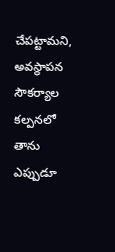చేపట్టామని,
అవస్థాపన సౌకర్యాల కల్పనలో తాను ఎప్పుడూ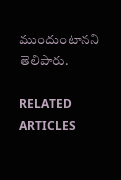ముందుంటానని తెలిపారు.

RELATED ARTICLES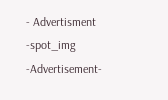- Advertisment -spot_img
-Advertisement-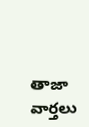తాజా వార్తలు